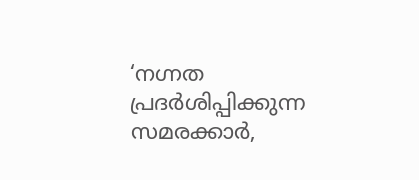‘നഗ്നത പ്രദർശിപ്പിക്കുന്ന സമരക്കാർ,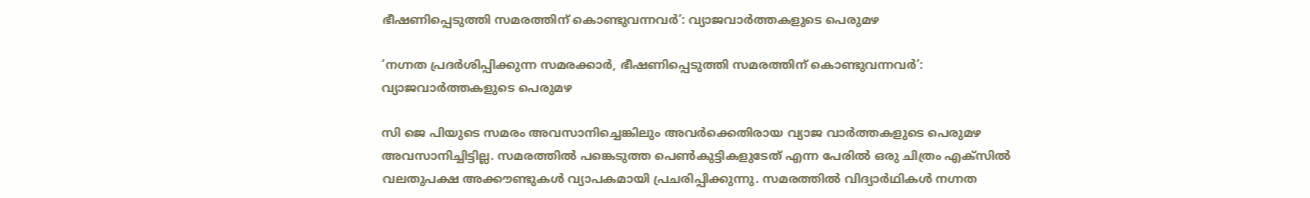ഭീഷണിപ്പെടുത്തി സമരത്തിന് കൊണ്ടുവന്നവർ’: വ്യാജവാർത്തകളുടെ പെരുമഴ

‘നഗ്നത പ്രദർശിപ്പിക്കുന്ന സമരക്കാർ, ഭീഷണിപ്പെടുത്തി സമരത്തിന് കൊണ്ടുവന്നവർ’: വ്യാജവാർത്തകളുടെ പെരുമഴ

സി ജെ പിയുടെ സമരം അവസാനിച്ചെങ്കിലും അവർക്കെതിരായ വ്യാജ വാർത്തകളുടെ പെരുമഴ അവസാനിച്ചിട്ടില്ല. സമരത്തിൽ പങ്കെടുത്ത പെൺകുട്ടികളുടേത് എന്ന പേരിൽ ഒരു ചിത്രം എക്സില്‍ വലതുപക്ഷ അക്കൗണ്ടുകള്‍ വ്യാപകമായി പ്രചരിപ്പിക്കുന്നു. സമരത്തില്‍ വിദ്യാര്‍ഥികള്‍ നഗ്നത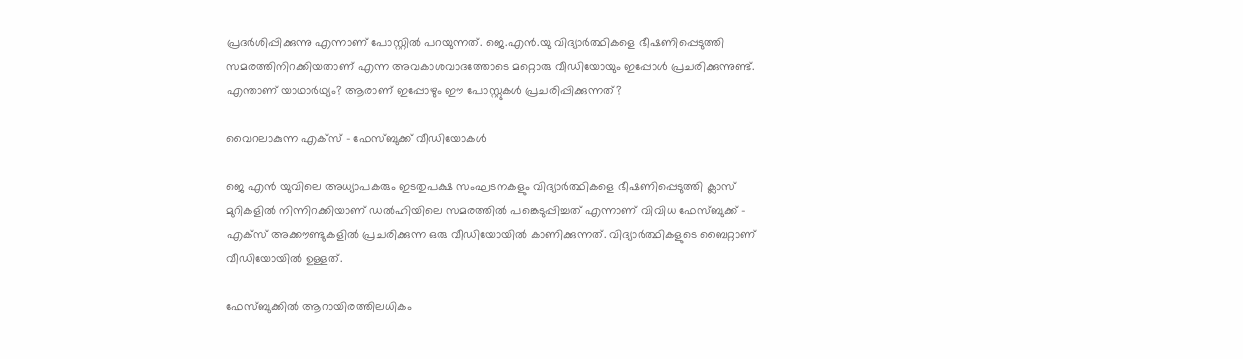പ്രദര്‍ശിപ്പിക്കുന്നു എന്നാണ് പോസ്റ്റില്‍ പറയുന്നത്. ജെ.എൻ.യു വിദ്യാർത്ഥികളെ ഭീഷണിപ്പെടുത്തി സമരത്തിനിറക്കിയതാണ് എന്ന അവകാശവാദത്തോടെ മറ്റൊരു വീഡിയോയും ഇപ്പോള്‍ പ്രചരിക്കുന്നുണ്ട്. എന്താണ് യാഥാർഥ്യം? ആരാണ് ഇപ്പോഴും ഈ പോസ്റ്റുകള്‍ പ്രചരിപ്പിക്കുന്നത്?

വൈറലാകുന്ന എക്സ് – ഫേസ്ബുക്ക് വീഡിയോകള്‍

ജെ എൻ യുവിലെ അധ്യാപകരും ഇടതുപക്ഷ സംഘടനകളും വിദ്യാർത്ഥികളെ ഭീഷണിപ്പെടുത്തി ക്ലാസ് മുറികളിൽ നിന്നിറക്കിയാണ് ഡൽഹിയിലെ സമരത്തിൽ പങ്കെടുപ്പിച്ചത് എന്നാണ് വിവിധ ഫേസ്ബുക്ക് – എക്സ് അക്കൗണ്ടുകളിൽ പ്രചരിക്കുന്ന ഒരു വീഡിയോയിൽ കാണിക്കുന്നത്. വിദ്യാർത്ഥികളുടെ ബൈറ്റാണ് വീഡിയോയിൽ ഉള്ളത്.

ഫേസ്ബുക്കിൽ ആറായിരത്തിലധികം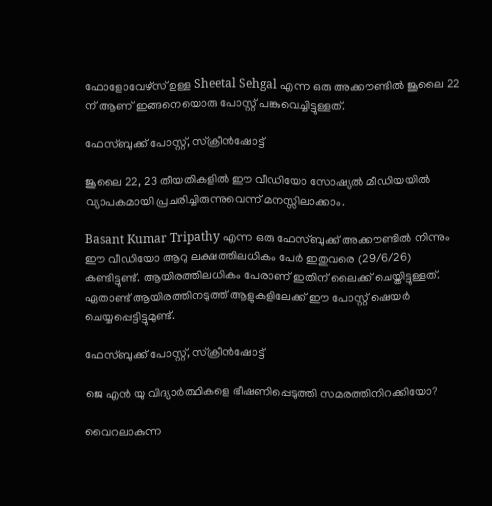ഫോളോവേഴ്സ് ഉള്ള Sheetal Sehgal എന്ന ഒരു അക്കൗണ്ടിൽ ജൂലൈ 22 ന് ആണ് ഇങ്ങനെയൊരു പോസ്റ്റ് പങ്കുവെച്ചിട്ടുള്ളത്.

ഫേസ്ബുക്ക് പോസ്റ്റ്‌, സ്ക്രീന്‍ഷോട്ട്

ജൂലൈ 22, 23 തീയതികളിൽ ഈ വീഡിയോ സോഷ്യൽ മീഡിയയിൽ വ്യാപകമായി പ്രചരിച്ചിരുന്നുവെന്ന് മനസ്സിലാക്കാം.

Basant Kumar Tripathy എന്ന ഒരു ഫേസ്ബുക്ക് അക്കൗണ്ടിൽ നിന്നും ഈ വീഡിയോ ആറു ലക്ഷത്തിലധികം പേർ ഇതുവരെ (29/6/26) കണ്ടിട്ടുണ്ട്. ആയിരത്തിലധികം പേരാണ് ഇതിന് ലൈക്ക് ചെയ്തിട്ടുള്ളത്. ഏതാണ്ട് ആയിരത്തിനടുത്ത് ആളുകളിലേക്ക് ഈ പോസ്റ്റ്‌ ഷെയർ ചെയ്യപ്പെട്ടിട്ടുമുണ്ട്.

ഫേസ്ബുക്ക് പോസ്റ്റ്‌, സ്ക്രീന്‍ഷോട്ട്

ജെ എൻ യു വിദ്യാർത്ഥികളെ ഭീഷണിപ്പെടുത്തി സമരത്തിനിറക്കിയോ?

വൈറലാകുന്ന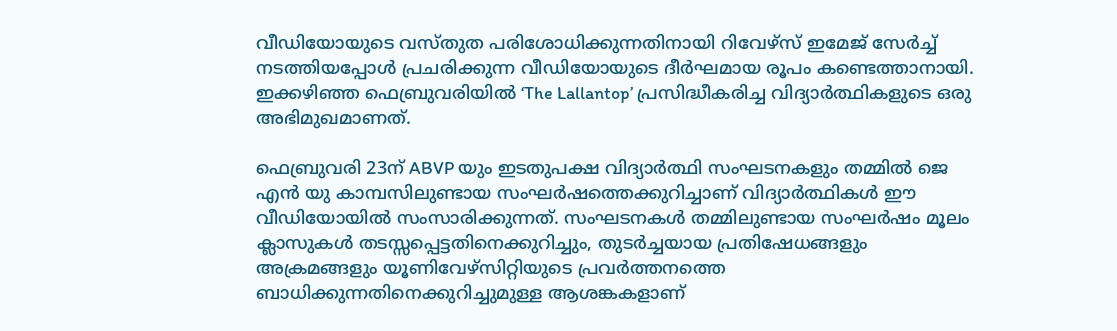വീഡിയോയുടെ വസ്തുത പരിശോധിക്കുന്നതിനായി റിവേഴ്‌സ് ഇമേജ് സേർച്ച് നടത്തിയപ്പോൾ പ്രചരിക്കുന്ന വീഡിയോയുടെ ദീർഘമായ രൂപം കണ്ടെത്താനായി. ഇക്കഴിഞ്ഞ ഫെബ്രുവരിയിൽ ‘The Lallantop’ പ്രസിദ്ധീകരിച്ച വിദ്യാർത്ഥികളുടെ ഒരു അഭിമുഖമാണത്.

ഫെബ്രുവരി 23ന് ABVP യും ഇടതുപക്ഷ വിദ്യാർത്ഥി സംഘടനകളും തമ്മിൽ ജെ എന്‍ യു കാമ്പസിലുണ്ടായ സംഘർഷത്തെക്കുറിച്ചാണ് വിദ്യാർത്ഥികൾ ഈ വീഡിയോയിൽ സംസാരിക്കുന്നത്. സംഘടനകൾ തമ്മിലുണ്ടായ സംഘർഷം മൂലം ക്ലാസുകൾ തടസ്സപ്പെട്ടതിനെക്കുറിച്ചും, തുടർച്ചയായ പ്രതിഷേധങ്ങളും അക്രമങ്ങളും യൂണിവേഴ്സിറ്റിയുടെ പ്രവർത്തനത്തെ ബാധിക്കുന്നതിനെക്കുറിച്ചുമുള്ള ആശങ്കകളാണ്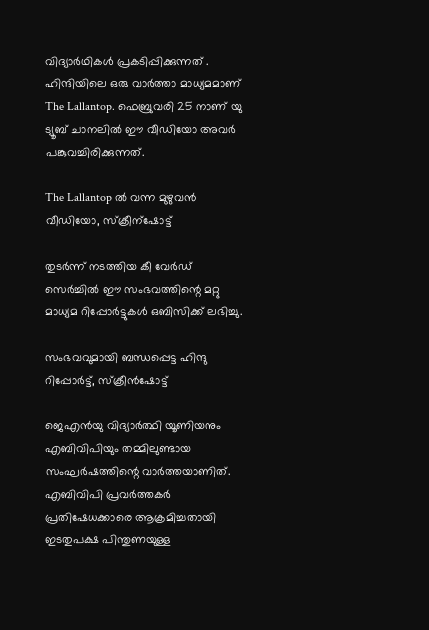വിദ്യാർഥികൾ പ്രകടിപ്പിക്കുന്നത് . ഹിന്ദിയിലെ ഒരു വാര്‍ത്താ മാധ്യമമാണ് The Lallantop. ഫെബ്രുവരി 25 നാണ് യു ട്യൂബ് ചാനലില്‍ ഈ വീഡിയോ അവര്‍ പങ്കുവച്ചിരിക്കുന്നത്.

The Lallantop ല്‍ വന്ന മുഴുവന്‍ വീഡിയോ, സ്ക്രീന്ഷോട്ട്

തുടര്‍ന്ന് നടത്തിയ കീ വേര്‍ഡ് സെര്‍ച്ചില്‍ ഈ സംഭവത്തിന്റെ മറ്റു മാധ്യമ റിപ്പോര്‍ട്ടുകള്‍ ഒബിസിക്ക് ലഭിച്ചു.

സംഭവവുമായി ബന്ധപ്പെട്ട ഹിന്ദു റിപ്പോര്‍ട്ട്, സ്ക്രീന്‍ഷോട്ട്

ജെഎൻയു വിദ്യാർത്ഥി യൂണിയനും എബിവിപിയും തമ്മിലുണ്ടായ സംഘർഷത്തിന്റെ വാര്‍ത്തയാണിത്‌. എബിവിപി പ്രവർത്തകർ പ്രതിഷേധക്കാരെ ആക്രമിച്ചതായി ഇടതുപക്ഷ പിന്തുണയുള്ള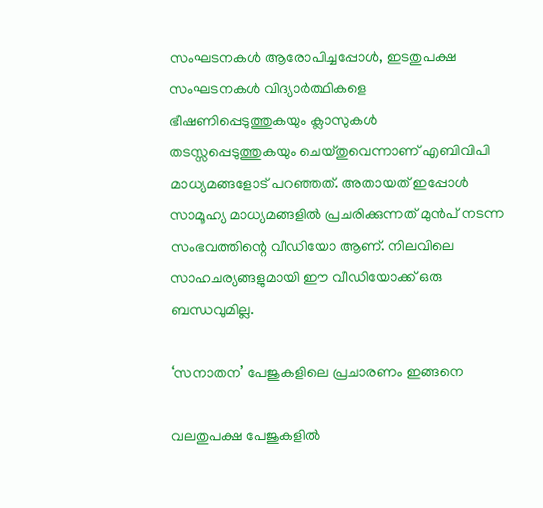സംഘടനകൾ ആരോപിച്ചപ്പോൾ, ഇടതുപക്ഷ സംഘടനകൾ വിദ്യാർത്ഥികളെ ഭീഷണിപ്പെടുത്തുകയും ക്ലാസുകൾ തടസ്സപ്പെടുത്തുകയും ചെയ്തുവെന്നാണ് എബിവിപി മാധ്യമങ്ങളോട് പറഞ്ഞത്. അതായത് ഇപ്പോള്‍ സാമൂഹ്യ മാധ്യമങ്ങളില്‍ പ്രചരിക്കുന്നത് മുന്‍പ് നടന്ന സംഭവത്തിന്റെ വീഡിയോ ആണ്. നിലവിലെ സാഹചര്യങ്ങളുമായി ഈ വീഡിയോക്ക് ഒരു ബന്ധവുമില്ല.

‘സനാതന’ പേജുകളിലെ പ്രചാരണം ഇങ്ങനെ

വലതുപക്ഷ പേജുകളില്‍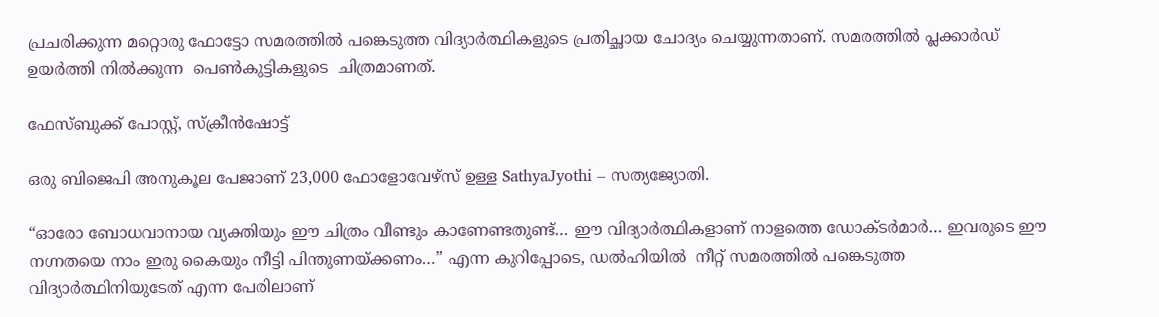പ്രചരിക്കുന്ന മറ്റൊരു ഫോട്ടോ സമരത്തില്‍ പങ്കെടുത്ത വിദ്യാര്‍ത്ഥികളുടെ പ്രതിച്ഛായ ചോദ്യം ചെയ്യുന്നതാണ്. സമരത്തിൽ പ്ലക്കാർഡ് ഉയർത്തി നിൽക്കുന്ന  പെൺകുട്ടികളുടെ  ചിത്രമാണത്.

ഫേസ്ബുക്ക് പോസ്റ്റ്, സ്ക്രീന്‍ഷോട്ട്

ഒരു ബിജെപി അനുകൂല പേജാണ്‌ 23,000 ഫോളോവേഴ്സ് ഉള്ള SathyaJyothi – സത്യജ്യോതി.

“ഓരോ ബോധവാനായ വ്യക്തിയും ഈ ചിത്രം വീണ്ടും കാണേണ്ടതുണ്ട്… ഈ വിദ്യാർത്ഥികളാണ് നാളത്തെ ഡോക്ടർമാർ… ഇവരുടെ ഈ നഗ്നതയെ നാം ഇരു കൈയും നീട്ടി പിന്തുണയ്ക്കണം…” എന്ന കുറിപ്പോടെ, ഡൽഹിയിൽ  നീറ്റ് സമരത്തിൽ പങ്കെടുത്ത വിദ്യാർത്ഥിനിയുടേത് എന്ന പേരിലാണ്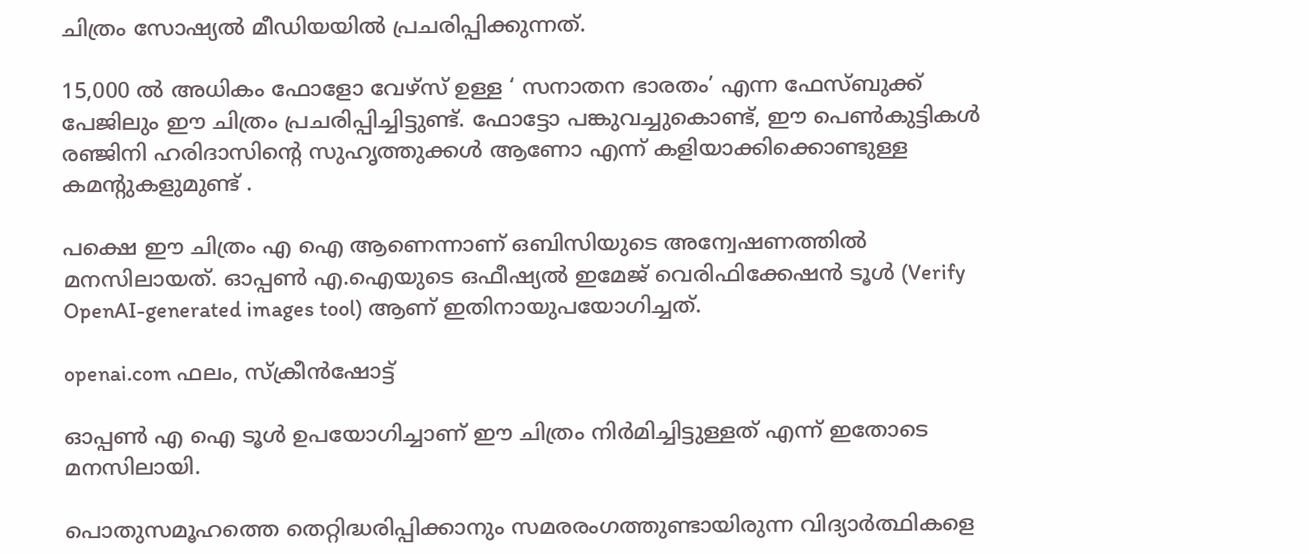ചിത്രം സോഷ്യൽ മീഡിയയിൽ പ്രചരിപ്പിക്കുന്നത്.

15,000 ല്‍ അധികം ഫോളോ വേഴ്സ് ഉള്ള ‘ സനാതന ഭാരതം’ എന്ന ഫേസ്ബുക്ക് പേജിലും ഈ ചിത്രം പ്രചരിപ്പിച്ചിട്ടുണ്ട്. ഫോട്ടോ പങ്കുവച്ചുകൊണ്ട്, ഈ പെണ്‍കുട്ടികൾ രഞ്ജിനി ഹരിദാസിന്റെ സുഹൃത്തുക്കൾ ആണോ എന്ന് കളിയാക്കിക്കൊണ്ടുള്ള കമന്റുകളുമുണ്ട് .

പക്ഷെ ഈ ചിത്രം എ ഐ ആണെന്നാണ് ഒബിസിയുടെ അന്വേഷണത്തില്‍ മനസിലായത്. ഓപ്പൺ എ.ഐയുടെ ഒഫീഷ്യൽ ഇമേജ് വെരിഫിക്കേഷൻ ടൂൾ (Verify OpenAI-generated images tool) ആണ് ഇതിനായുപയോഗിച്ചത്.

openai.com ഫലം, സ്ക്രീന്‍ഷോട്ട്

ഓപ്പണ്‍ എ ഐ ടൂള്‍ ഉപയോഗിച്ചാണ് ഈ ചിത്രം നിര്‍മിച്ചിട്ടുള്ളത് എന്ന് ഇതോടെ മനസിലായി.

പൊതുസമൂഹത്തെ തെറ്റിദ്ധരിപ്പിക്കാനും സമരരംഗത്തുണ്ടായിരുന്ന വിദ്യാർത്ഥികളെ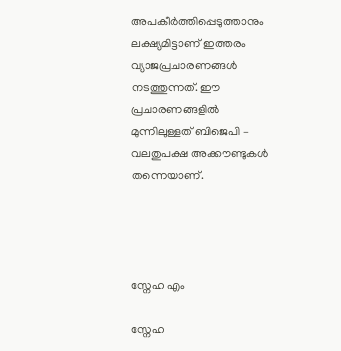അപകീർത്തിപ്പെടുത്താനും ലക്ഷ്യമിട്ടാണ് ഇത്തരം വ്യാജപ്രചാരണങ്ങൾ നടത്തുന്നത്. ഈ പ്രചാരണങ്ങളിൽ മുന്നിലുള്ളത് ബിജെപി – വലതുപക്ഷ അക്കൗണ്ടുകൾ തന്നെയാണ്.




സ്നേഹ എം

സ്നേഹ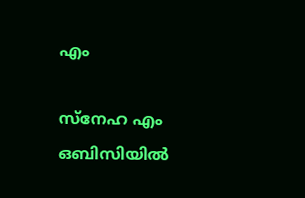എം

സ്നേഹ എം ഒബിസിയില്‍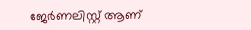ജേർണലിസ്റ്റ് ആണ്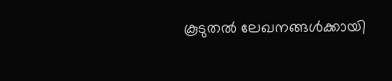കൂടുതൽ ലേഖനങ്ങൾക്കായി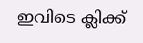ഇവിടെ ക്ലിക്ക്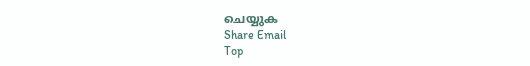ചെയ്യുക
Share Email
Top